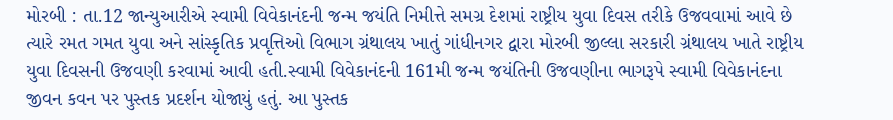મોરબી : તા.12 જાન્યુઆરીએ સ્વામી વિવેકાનંદની જન્મ જયંતિ નિમીત્તે સમગ્ર દેશમાં રાષ્ટ્રીય યુવા દિવસ તરીકે ઉજવવામાં આવે છે ત્યારે રમત ગમત યુવા અને સાંસ્કૃતિક પ્રવૃત્તિઓ વિભાગ ગ્રંથાલય ખાતું ગાંધીનગર દ્વારા મોરબી જીલ્લા સરકારી ગ્રંથાલય ખાતે રાષ્ટ્રીય યુવા દિવસની ઉજવણી કરવામાં આવી હતી.સ્વામી વિવેકાનંદની 161મી જન્મ જયંતિની ઉજવણીના ભાગરૂપે સ્વામી વિવેકાનંદના જીવન કવન પર પુસ્તક પ્રદર્શન યોજાયું હતું. આ પુસ્તક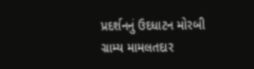પ્રદર્શનનું ઉદધાટન મોરબી ગ્રામ્ય મામલતદાર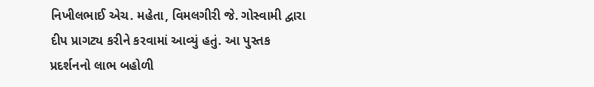નિખીલભાઈ એચ. મહેતા, વિમલગીરી જે. ગોસ્વામી દ્વારા દીપ પ્રાગટ્ય કરીને કરવામાં આવ્યું હતું. આ પુસ્તક પ્રદર્શનનો લાભ બહોળી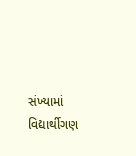સંખ્યામાં વિદ્યાર્થીગણ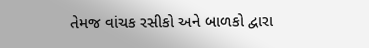તેમજ વાંચક રસીકો અને બાળકો દ્વારા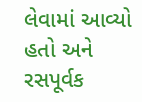લેવામાં આવ્યો હતો અને રસપૂર્વક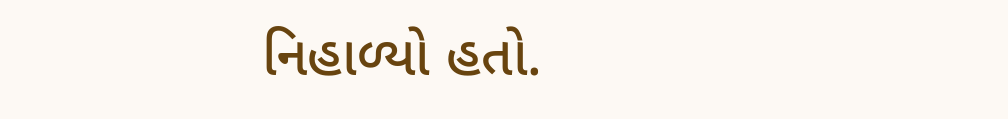નિહાળ્યો હતો.